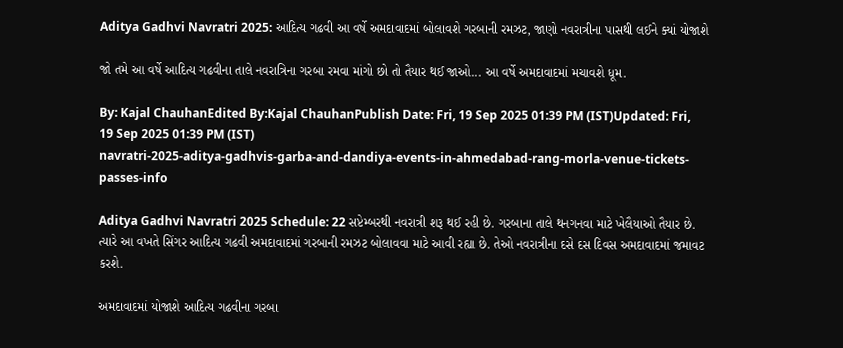Aditya Gadhvi Navratri 2025: આદિત્ય ગઢવી આ વર્ષે અમદાવાદમાં બોલાવશે ગરબાની રમઝટ, જાણો નવરાત્રીના પાસથી લઈને ક્યાં યોજાશે

જો તમે આ વર્ષે આદિત્ય ગઢવીના તાલે નવરાત્રિના ગરબા રમવા માંગો છો તો તૈયાર થઈ જાઓ... આ વર્ષે અમદાવાદમાં મચાવશે ધૂમ.

By: Kajal ChauhanEdited By:Kajal ChauhanPublish Date: Fri, 19 Sep 2025 01:39 PM (IST)Updated: Fri, 19 Sep 2025 01:39 PM (IST)
navratri-2025-aditya-gadhvis-garba-and-dandiya-events-in-ahmedabad-rang-morla-venue-tickets-passes-info

Aditya Gadhvi Navratri 2025 Schedule: 22 સપ્ટેમ્બરથી નવરાત્રી શરૂ થઈ રહી છે. ગરબાના તાલે થનગનવા માટે ખેલૈયાઓ તૈયાર છે. ત્યારે આ વખતે સિંગર આદિત્ય ગઢવી અમદાવાદમાં ગરબાની રમઝટ બોલાવવા માટે આવી રહ્યા છે. તેઓ નવરાત્રીના દસે દસ દિવસ અમદાવાદમાં જમાવટ કરશે.

અમદાવાદમાં યોજાશે આદિત્ય ગઢવીના ગરબા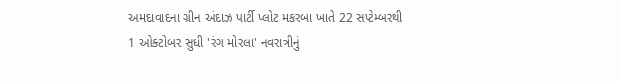અમદાવાદના ગ્રીન અંદાઝ પાર્ટી પ્લોટ મકરબા ખાતે 22 સપ્ટેમ્બરથી 1 ઓક્ટોબર સુધી 'રંગ મોરલા' નવરાત્રીનું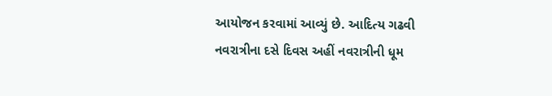આયોજન કરવામાં આવ્યું છે. આદિત્ય ગઢવી નવરાત્રીના દસે દિવસ અહીં નવરાત્રીની ધૂમ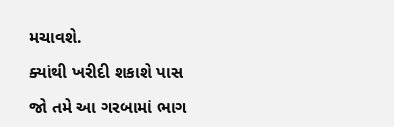મચાવશે.

ક્યાંથી ખરીદી શકાશે પાસ

જો તમે આ ગરબામાં ભાગ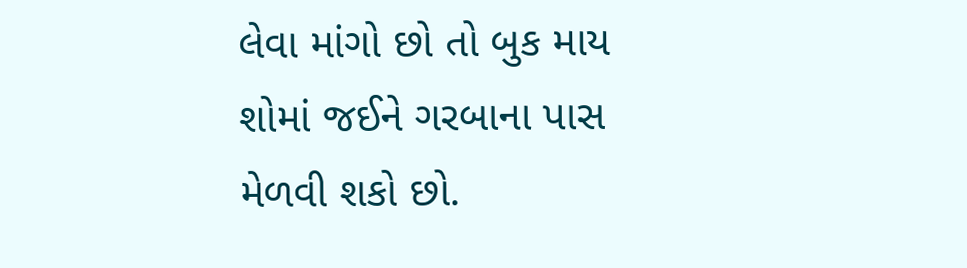લેવા માંગો છો તો બુક માય શોમાં જઈને ગરબાના પાસ મેળવી શકો છો.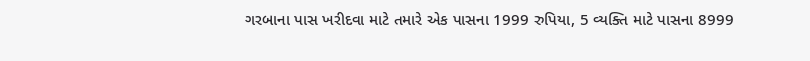ગરબાના પાસ ખરીદવા માટે તમારે એક પાસના 1999 રુપિયા, 5 વ્યક્તિ માટે પાસના 8999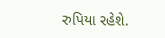રુપિયા રહેશે.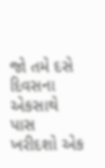જો તમે દસે દિવસના એકસાથે પાસ ખરીદશો એક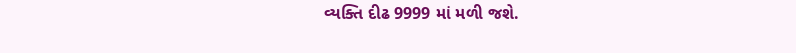વ્યક્તિ દીઢ 9999 માં મળી જશે.